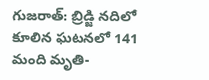గుజరాత్: బ్రిడ్జి నదిలో కూలిన ఘటనలో 141 మంది మృతి-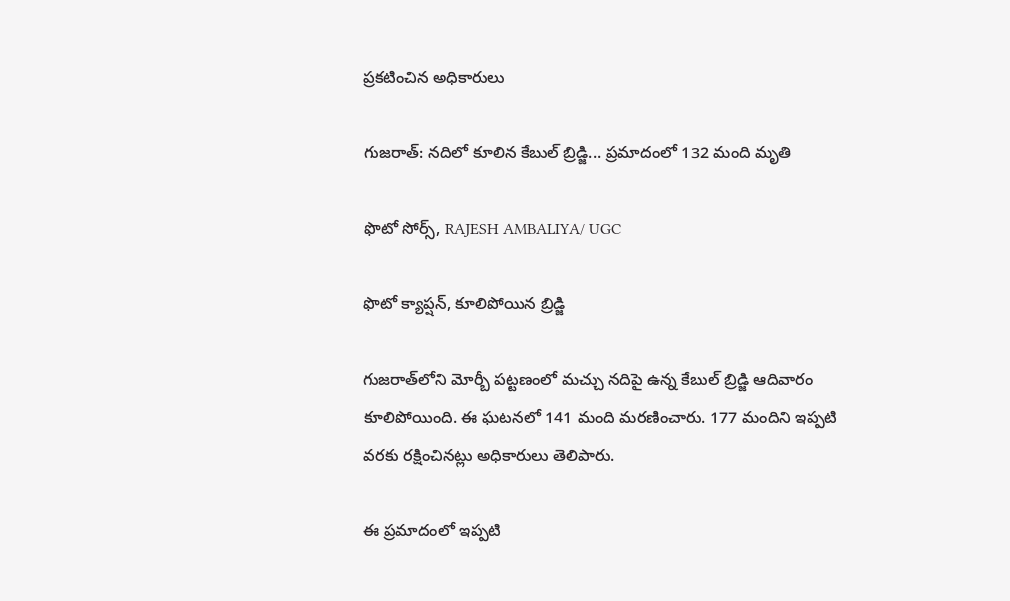ప్రకటించిన అధికారులు

గుజరాత్: నదిలో కూలిన కేబుల్ బ్రిడ్జి... ప్రమాదంలో 132 మంది మృతి

ఫొటో సోర్స్, RAJESH AMBALIYA/ UGC

ఫొటో క్యాప్షన్, కూలిపోయిన బ్రిడ్జి

గుజరాత్‌లోని మోర్బీ పట్టణంలో మచ్చు నదిపై ఉన్న కేబుల్ బ్రిడ్జి ఆదివారం కూలిపోయింది. ఈ ఘటనలో 141 మంది మరణించారు. 177 మందిని ఇప్పటి వరకు రక్షించినట్లు అధికారులు తెలిపారు.

ఈ ప్రమాదంలో ఇప్పటి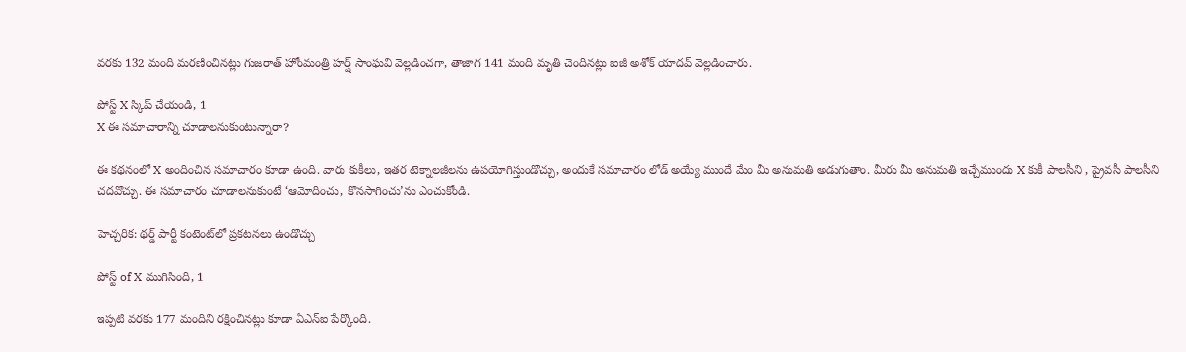వరకు 132 మంది మరణించినట్లు గుజరాత్ హోంమంత్రి హర్ష్ సాంఘవి వెల్లడించగా, తాజాగ 141 మంది మృతి చెందినట్లు ఐజీ అశోక్ యాదవ్ వెల్లడించారు.

పోస్ట్‌ X స్కిప్ చేయండి, 1
X ఈ సమాచారాన్ని చూడాలనుకుంటున్నారా?

ఈ కథనంలో X అందించిన సమాచారం కూడా ఉంది. వారు కుకీలు, ఇతర టెక్నాలజీలను ఉపయోగిస్తుండొచ్చు, అందుకే సమాచారం లోడ్ అయ్యే ముందే మేం మీ అనుమతి అడుగుతాం. మీరు మీ అనుమతి ఇచ్చేముందు X కుకీ పాలసీని , ప్రైవసీ పాలసీని చదవొచ్చు. ఈ సమాచారం చూడాలనుకుంటే ‘ఆమోదించు, కొనసాగించు’ను ఎంచుకోండి.

హెచ్చరిక: థర్డ్ పార్టీ కంటెంట్‌లో ప్రకటనలు ఉండొచ్చు

పోస్ట్ of X ముగిసింది, 1

ఇప్పటి వరకు 177 మందిని రక్షించినట్లు కూడా ఏఎన్ఐ పేర్కొంది.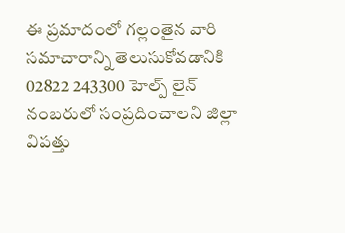ఈ ప్రమాదంలో గల్లంతైన వారి సమాచారాన్ని తెలుసుకోవడానికి 02822 243300 హెల్ప్ లైన్ నంబరులో సంప్రదించాలని జిల్లా విపత్తు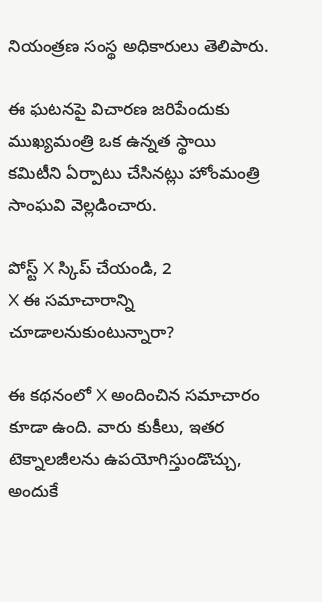నియంత్రణ సంస్థ అధికారులు తెలిపారు.

ఈ ఘటనపై విచారణ జరిపేందుకు ముఖ్యమంత్రి ఒక ఉన్నత స్థాయి కమిటీని ఏర్పాటు చేసినట్లు హోంమంత్రి సాంఘవి వెల్లడించారు.

పోస్ట్‌ X స్కిప్ చేయండి, 2
X ఈ సమాచారాన్ని చూడాలనుకుంటున్నారా?

ఈ కథనంలో X అందించిన సమాచారం కూడా ఉంది. వారు కుకీలు, ఇతర టెక్నాలజీలను ఉపయోగిస్తుండొచ్చు, అందుకే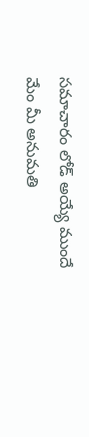సమాచారం లోడ్ అయ్యే ముందే మేం మీ అనుమతి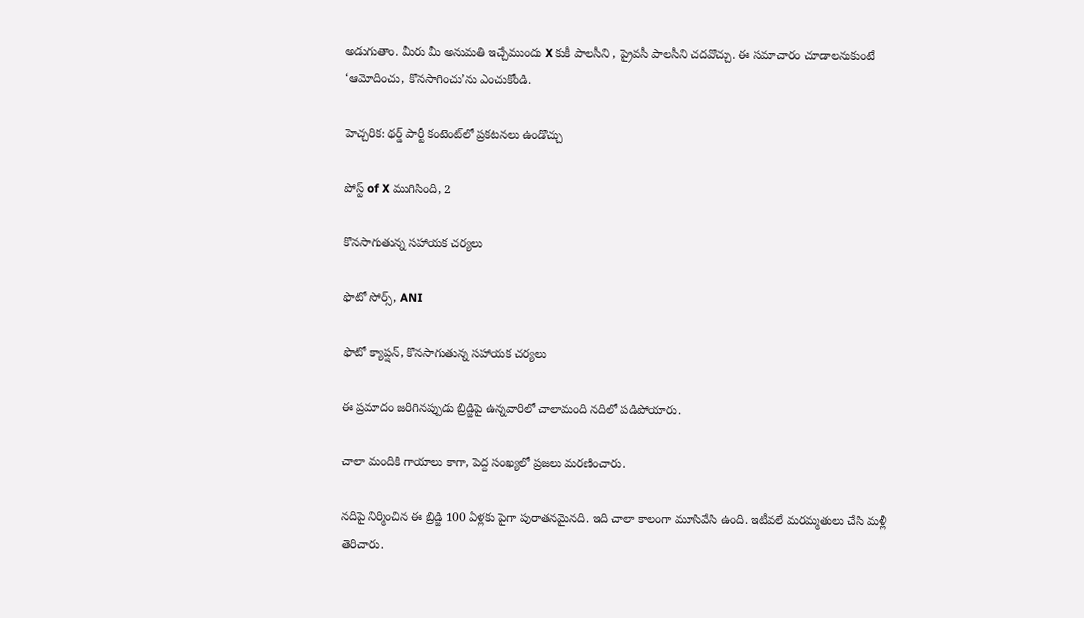అడుగుతాం. మీరు మీ అనుమతి ఇచ్చేముందు X కుకీ పాలసీని , ప్రైవసీ పాలసీని చదవొచ్చు. ఈ సమాచారం చూడాలనుకుంటే ‘ఆమోదించు, కొనసాగించు’ను ఎంచుకోండి.

హెచ్చరిక: థర్డ్ పార్టీ కంటెంట్‌లో ప్రకటనలు ఉండొచ్చు

పోస్ట్ of X ముగిసింది, 2

కొనసాగుతున్న సహాయక చర్యలు

ఫొటో సోర్స్, ANI

ఫొటో క్యాప్షన్, కొనసాగుతున్న సహాయక చర్యలు

ఈ ప్రమాదం జరిగినప్పుడు బ్రిడ్జిపై ఉన్నవారిలో చాలామంది నదిలో పడిపోయారు.

చాలా మందికి గాయాలు కాగా, పెద్ద సంఖ్యలో ప్రజలు మరణించారు.

నదిపై నిర్మించిన ఈ బ్రిడ్జి 100 ఏళ్లకు పైగా పురాతనమైనది. ఇది చాలా కాలంగా మూసివేసి ఉంది. ఇటీవలే మరమ్మతులు చేసి మళ్లీ తెరిచారు.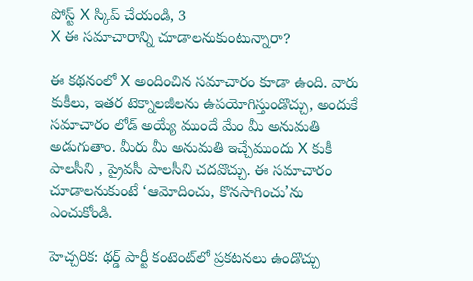పోస్ట్‌ X స్కిప్ చేయండి, 3
X ఈ సమాచారాన్ని చూడాలనుకుంటున్నారా?

ఈ కథనంలో X అందించిన సమాచారం కూడా ఉంది. వారు కుకీలు, ఇతర టెక్నాలజీలను ఉపయోగిస్తుండొచ్చు, అందుకే సమాచారం లోడ్ అయ్యే ముందే మేం మీ అనుమతి అడుగుతాం. మీరు మీ అనుమతి ఇచ్చేముందు X కుకీ పాలసీని , ప్రైవసీ పాలసీని చదవొచ్చు. ఈ సమాచారం చూడాలనుకుంటే ‘ఆమోదించు, కొనసాగించు’ను ఎంచుకోండి.

హెచ్చరిక: థర్డ్ పార్టీ కంటెంట్‌లో ప్రకటనలు ఉండొచ్చు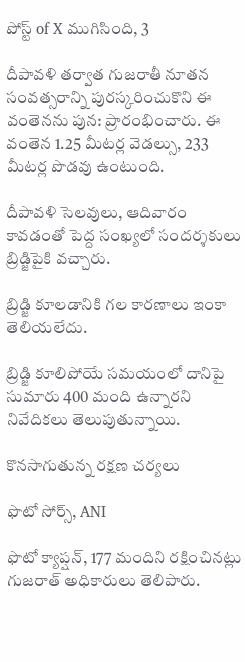పోస్ట్ of X ముగిసింది, 3

దీపావళి తర్వాత గుజరాతీ నూతన సంవత్సరాన్ని పురస్కరించుకొని ఈ వంతెనను పున: ప్రారంభించారు. ఈ వంతెన 1.25 మీటర్ల వెడల్సు, 233 మీటర్ల పొడవు ఉంటుంది.

దీపావళి సెలవులు, ఆదివారం కావడంతో పెద్ద సంఖ్యలో సందర్శకులు బ్రిడ్జిపైకి వచ్చారు.

బ్రిడ్జి కూలడానికి గల కారణాలు ఇంకా తెలియలేదు.

బ్రిడ్జి కూలిపోయే సమయంలో దానిపై సుమారు 400 మంది ఉన్నారని నివేదికలు తెలుపుతున్నాయి.

కొనసాగుతున్న రక్షణ చర్యలు

ఫొటో సోర్స్, ANI

ఫొటో క్యాప్షన్, 177 మందిని రక్షించినట్లు గుజరాత్ అధికారులు తెలిపారు.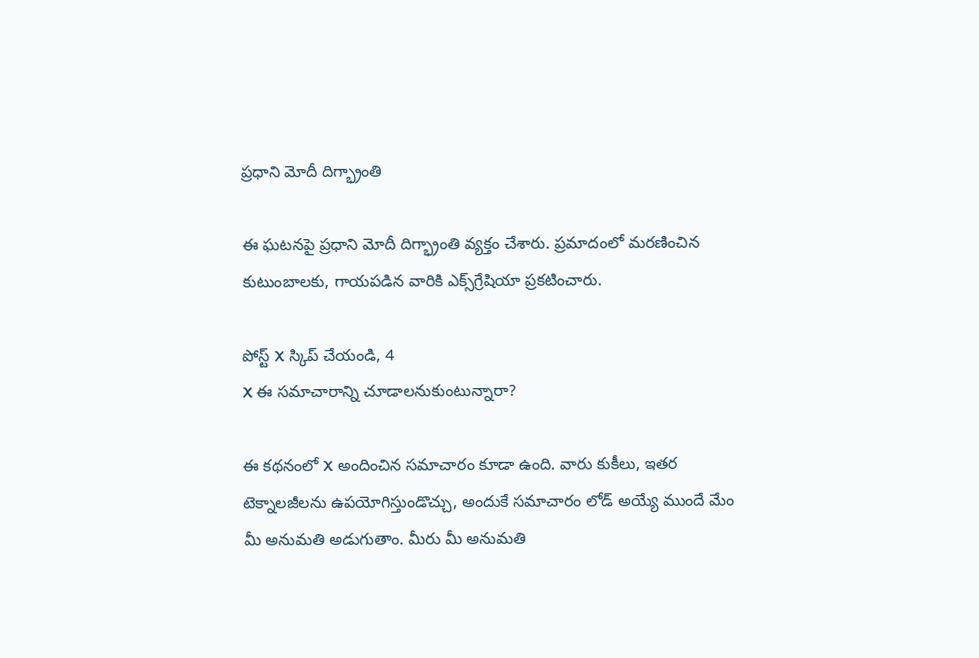ప్రధాని మోదీ దిగ్భ్రాంతి

ఈ ఘటనపై ప్రధాని మోదీ దిగ్భ్రాంతి వ్యక్తం చేశారు. ప్రమాదంలో మరణించిన కుటుంబాలకు, గాయపడిన వారికి ఎక్స్‌గ్రేషియా ప్రకటించారు.

పోస్ట్‌ X స్కిప్ చేయండి, 4
X ఈ సమాచారాన్ని చూడాలనుకుంటున్నారా?

ఈ కథనంలో X అందించిన సమాచారం కూడా ఉంది. వారు కుకీలు, ఇతర టెక్నాలజీలను ఉపయోగిస్తుండొచ్చు, అందుకే సమాచారం లోడ్ అయ్యే ముందే మేం మీ అనుమతి అడుగుతాం. మీరు మీ అనుమతి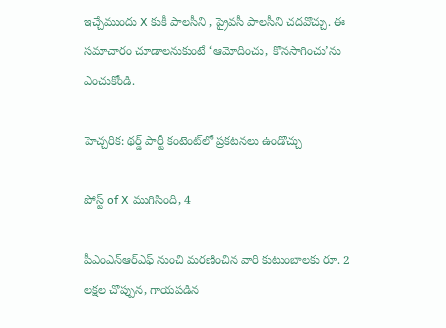ఇచ్చేముందు X కుకీ పాలసీని , ప్రైవసీ పాలసీని చదవొచ్చు. ఈ సమాచారం చూడాలనుకుంటే ‘ఆమోదించు, కొనసాగించు’ను ఎంచుకోండి.

హెచ్చరిక: థర్డ్ పార్టీ కంటెంట్‌లో ప్రకటనలు ఉండొచ్చు

పోస్ట్ of X ముగిసింది, 4

పీఎంఎన్‌ఆర్‌ఎఫ్ నుంచి మరణించిన వారి కుటుంబాలకు రూ. 2 లక్షల చొప్పున, గాయపడిన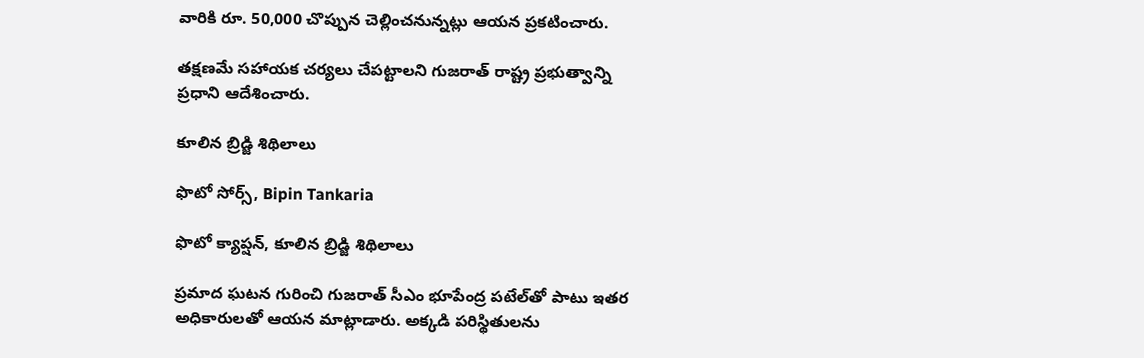వారికి రూ. 50,000 చొప్పున చెల్లించనున్నట్లు ఆయన ప్రకటించారు.

తక్షణమే సహాయక చర్యలు చేపట్టాలని గుజరాత్ రాష్ట్ర ప్రభుత్వాన్ని ప్రధాని ఆదేశించారు.

కూలిన బ్రిడ్జి శిథిలాలు

ఫొటో సోర్స్, Bipin Tankaria

ఫొటో క్యాప్షన్, కూలిన బ్రిడ్జి శిథిలాలు

ప్రమాద ఘటన గురించి గుజరాత్ సీఎం భూపేంద్ర పటేల్‌తో పాటు ఇతర అధికారులతో ఆయన మాట్లాడారు. అక్కడి పరిస్థితులను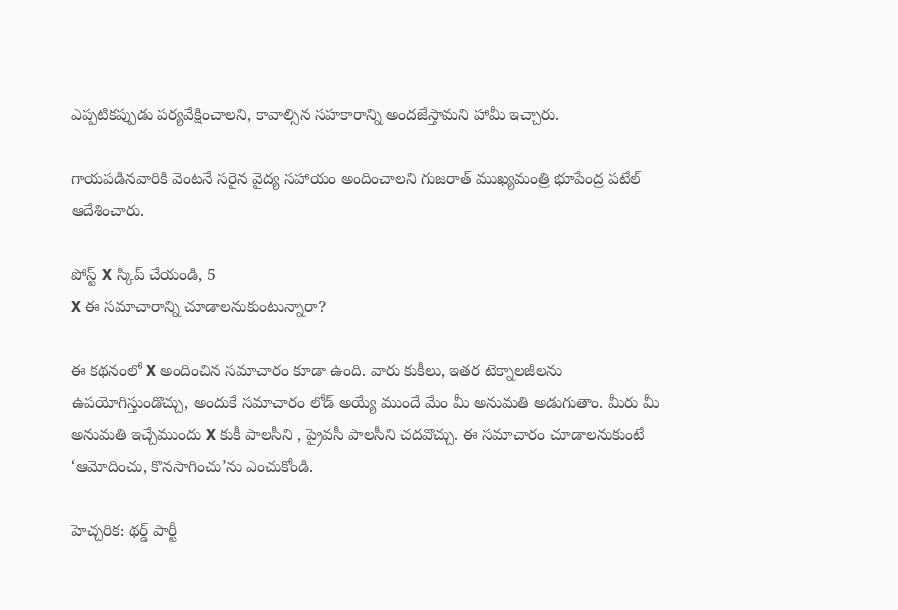ఎప్పటికప్పుడు పర్యవేక్షించాలని, కావాల్సిన సహకారాన్ని అందజేస్తామని హామీ ఇచ్చారు.

గాయపడినవారికి వెంటనే సరైన వైద్య సహాయం అందించాలని గుజరాత్ ముఖ్యమంత్రి భూపేంద్ర పటేల్ ఆదేశించారు.

పోస్ట్‌ X స్కిప్ చేయండి, 5
X ఈ సమాచారాన్ని చూడాలనుకుంటున్నారా?

ఈ కథనంలో X అందించిన సమాచారం కూడా ఉంది. వారు కుకీలు, ఇతర టెక్నాలజీలను ఉపయోగిస్తుండొచ్చు, అందుకే సమాచారం లోడ్ అయ్యే ముందే మేం మీ అనుమతి అడుగుతాం. మీరు మీ అనుమతి ఇచ్చేముందు X కుకీ పాలసీని , ప్రైవసీ పాలసీని చదవొచ్చు. ఈ సమాచారం చూడాలనుకుంటే ‘ఆమోదించు, కొనసాగించు’ను ఎంచుకోండి.

హెచ్చరిక: థర్డ్ పార్టీ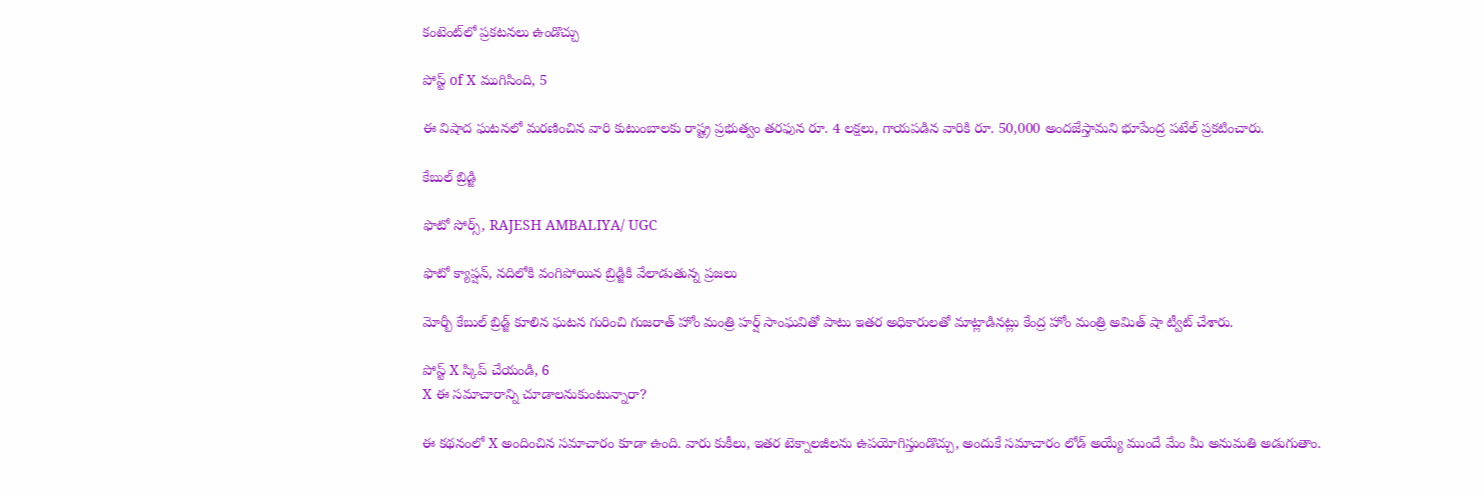కంటెంట్‌లో ప్రకటనలు ఉండొచ్చు

పోస్ట్ of X ముగిసింది, 5

ఈ విషాద ఘటనలో మరణించిన వారి కుటుంబాలకు రాష్ట్ర ప్రభుత్వం తరఫున రూ. 4 లక్షలు, గాయపడిన వారికి రూ. 50,000 అందజేస్తామని భూపేంద్ర పటేల్ ప్రకటించారు.

కేబుల్ బ్రిడ్జి

ఫొటో సోర్స్, RAJESH AMBALIYA/ UGC

ఫొటో క్యాప్షన్, నదిలోకి వంగిపోయిన బ్రిడ్జికి వేలాడుతున్న ప్రజలు

మోర్బీ కేబుల్ బ్రిడ్జ్ కూలిన ఘటన గురించి గుజరాత్ హోం మంత్రి హర్ష్ సాంఘవితో పాటు ఇతర అధికారులతో మాట్లాడినట్లు కేంద్ర హోం మంత్రి అమిత్ షా ట్వీట్ చేశారు.

పోస్ట్‌ X స్కిప్ చేయండి, 6
X ఈ సమాచారాన్ని చూడాలనుకుంటున్నారా?

ఈ కథనంలో X అందించిన సమాచారం కూడా ఉంది. వారు కుకీలు, ఇతర టెక్నాలజీలను ఉపయోగిస్తుండొచ్చు, అందుకే సమాచారం లోడ్ అయ్యే ముందే మేం మీ అనుమతి అడుగుతాం.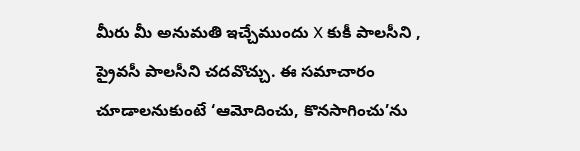మీరు మీ అనుమతి ఇచ్చేముందు X కుకీ పాలసీని , ప్రైవసీ పాలసీని చదవొచ్చు. ఈ సమాచారం చూడాలనుకుంటే ‘ఆమోదించు, కొనసాగించు’ను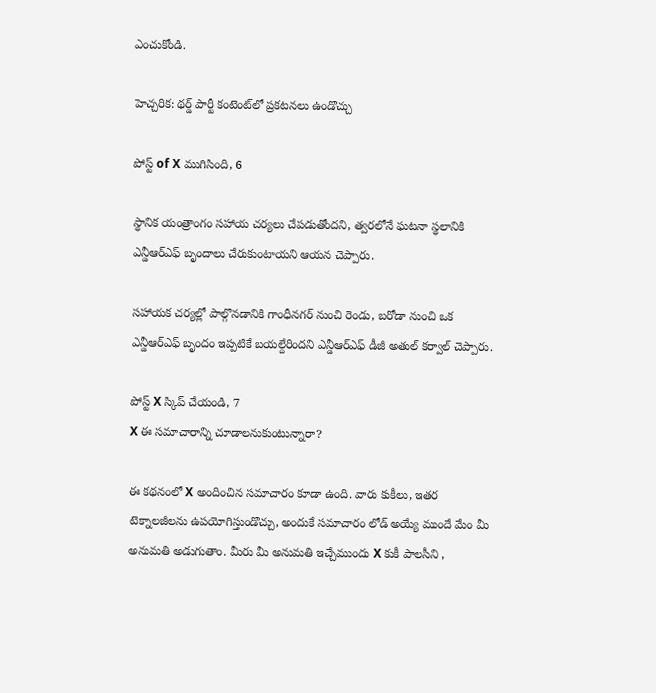ఎంచుకోండి.

హెచ్చరిక: థర్డ్ పార్టీ కంటెంట్‌లో ప్రకటనలు ఉండొచ్చు

పోస్ట్ of X ముగిసింది, 6

స్థానిక యంత్రాంగం సహాయ చర్యలు చేపడుతోందని, త్వరలోనే ఘటనా స్థలానికి ఎన్డీఆర్‌ఎఫ్ బృందాలు చేరుకుంటాయని ఆయన చెప్పారు.

సహాయక చర్యల్లో పాల్గొనడానికి గాంధీనగర్ నుంచి రెండు, బరోడా నుంచి ఒక ఎన్డీఆర్‌ఎఫ్ బృందం ఇప్పటికే బయల్దేరిందని ఎన్డీఆర్‌ఎఫ్ డీజీ అతుల్ కర్వాల్ చెప్పారు.

పోస్ట్‌ X స్కిప్ చేయండి, 7
X ఈ సమాచారాన్ని చూడాలనుకుంటున్నారా?

ఈ కథనంలో X అందించిన సమాచారం కూడా ఉంది. వారు కుకీలు, ఇతర టెక్నాలజీలను ఉపయోగిస్తుండొచ్చు, అందుకే సమాచారం లోడ్ అయ్యే ముందే మేం మీ అనుమతి అడుగుతాం. మీరు మీ అనుమతి ఇచ్చేముందు X కుకీ పాలసీని ,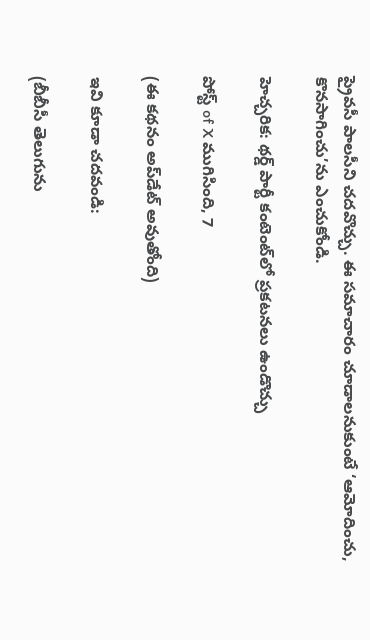ప్రైవసీ పాలసీని చదవొచ్చు. ఈ సమాచారం చూడాలనుకుంటే ‘ఆమోదించు, కొనసాగించు’ను ఎంచుకోండి.

హెచ్చరిక: థర్డ్ పార్టీ కంటెంట్‌లో ప్రకటనలు ఉండొచ్చు

పోస్ట్ of X ముగిసింది, 7

(ఈ కథనం అప్‌డేట్ అవుతోంది)

ఇవి కూడా చదవండి:

(బీబీసీ తెలుగును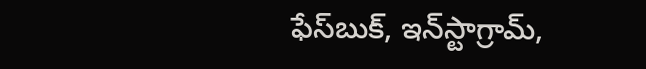ఫేస్‌బుక్, ఇన్‌స్టాగ్రామ్‌,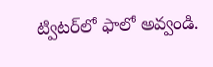ట్విటర్‌లో ఫాలో అవ్వండి.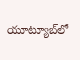యూట్యూబ్‌లో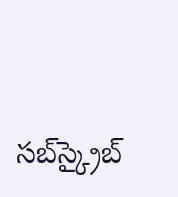సబ్‌స్క్రైబ్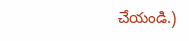చేయండి.)